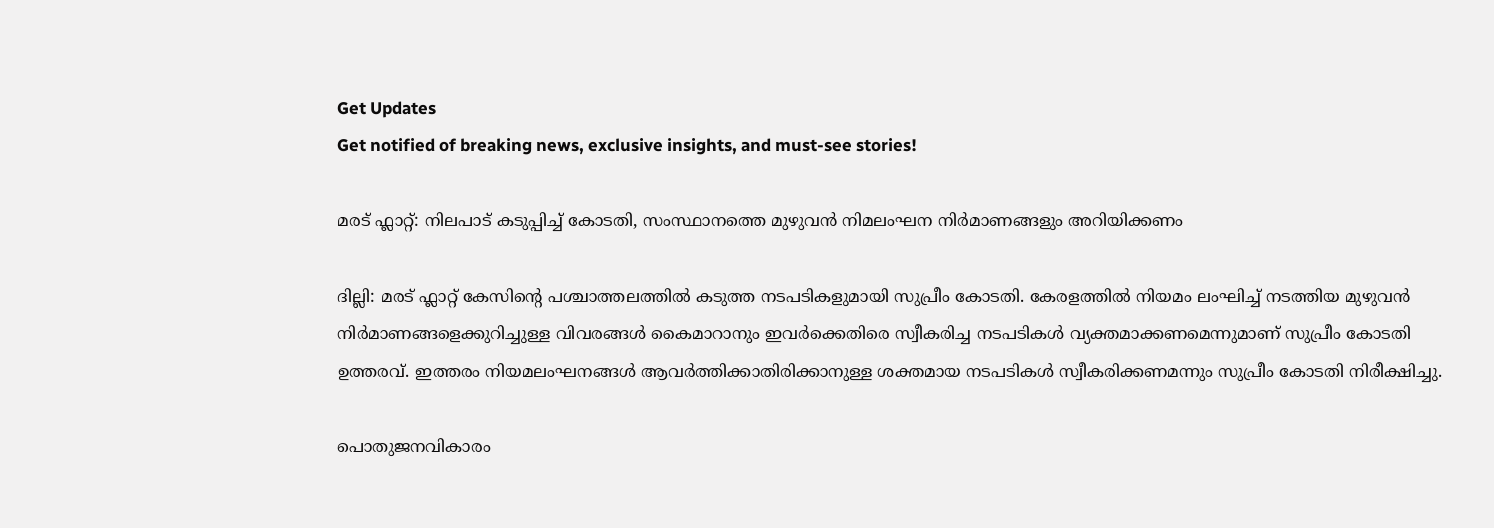Get Updates
Get notified of breaking news, exclusive insights, and must-see stories!

മരട് ഫ്ലാറ്റ്: നിലപാട് കടുപ്പിച്ച് കോടതി, സംസ്ഥാനത്തെ മുഴുവൻ നിമലംഘന നിർമാണങ്ങളും അറിയിക്കണം

ദില്ലി: മരട് ഫ്ലാറ്റ് കേസിന്റെ പശ്ചാത്തലത്തിൽ കടുത്ത നടപടികളുമായി സുപ്രീം കോടതി. കേരളത്തിൽ നിയമം ലംഘിച്ച് നടത്തിയ മുഴുവൻ നിർമാണങ്ങളെക്കുറിച്ചുള്ള വിവരങ്ങൾ കൈമാറാനും ഇവർക്കെതിരെ സ്വീകരിച്ച നടപടികൾ വ്യക്തമാക്കണമെന്നുമാണ് സുപ്രീം കോടതി ഉത്തരവ്. ഇത്തരം നിയമലംഘനങ്ങൾ ആവർത്തിക്കാതിരിക്കാനുള്ള ശക്തമായ നടപടികൾ സ്വീകരിക്കണമന്നും സുപ്രീം കോടതി നിരീക്ഷിച്ചു.

പൊതുജനവികാരം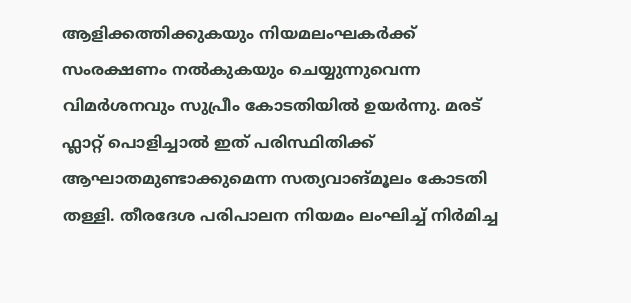ആളിക്കത്തിക്കുകയും നിയമലംഘകർക്ക് സംരക്ഷണം നൽകുകയും ചെയ്യുന്നുവെന്ന വിമർശനവും സുപ്രീം കോടതിയിൽ ഉയർന്നു. മരട് ഫ്ലാറ്റ് പൊളിച്ചാൽ ഇത് പരിസ്ഥിതിക്ക് ആഘാതമുണ്ടാക്കുമെന്ന സത്യവാങ്മൂലം കോടതി തള്ളി. തീരദേശ പരിപാലന നിയമം ലംഘിച്ച് നിർമിച്ച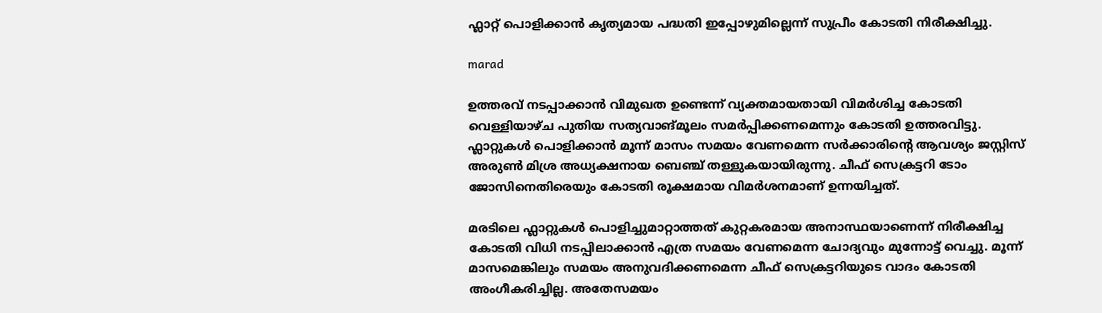ഫ്ലാറ്റ് പൊളിക്കാൻ കൃത്യമായ പദ്ധതി ഇപ്പോഴുമില്ലെന്ന് സുപ്രീം കോടതി നിരീക്ഷിച്ചു.

marad

ഉത്തരവ് നടപ്പാക്കാൻ വിമുഖത ഉണ്ടെന്ന് വ്യക്തമായതായി വിമർശിച്ച കോടതി വെള്ളിയാഴ്ച പുതിയ സത്യവാങ്മൂലം സമർപ്പിക്കണമെന്നും കോടതി ഉത്തരവിട്ടു. ഫ്ലാറ്റുകൾ പൊളിക്കാൻ മൂന്ന് മാസം സമയം വേണമെന്ന സർക്കാരിന്റെ ആവശ്യം ജസ്റ്റിസ് അരുൺ മിശ്ര അധ്യക്ഷനായ ബെഞ്ച് തള്ളുകയായിരുന്നു. ചീഫ് സെക്രട്ടറി ടോം ജോസിനെതിരെയും കോടതി രൂക്ഷമായ വിമർശനമാണ് ഉന്നയിച്ചത്.

മരടിലെ ഫ്ലാറ്റുകൾ പൊളിച്ചുമാറ്റാത്തത് കുറ്റകരമായ അനാസ്ഥയാണെന്ന് നിരീക്ഷിച്ച കോടതി വിധി നടപ്പിലാക്കാൻ എത്ര സമയം വേണമെന്ന ചോദ്യവും മുന്നോട്ട് വെച്ചു. മൂന്ന് മാസമെങ്കിലും സമയം അനുവദിക്കണമെന്ന ചീഫ് സെക്രട്ടറിയുടെ വാദം കോടതി അംഗീകരിച്ചില്ല. അതേസമയം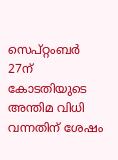സെപ്റ്റംബർ 27ന് കോടതിയുടെ അന്തിമ വിധി വന്നതിന് ശേഷം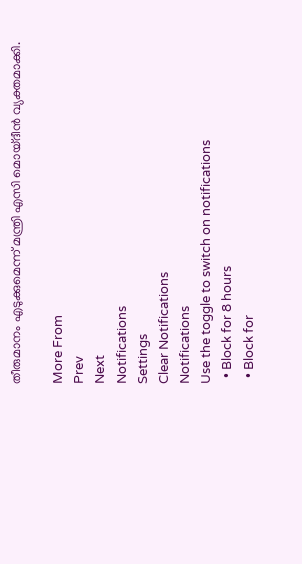തീരുമാനം എടുക്കുമെന്ന് മന്ത്രി എസി മൊയ്ദീൻ വ്യക്തമാക്കി.

More From
Prev
Next
Notifications
Settings
Clear Notifications
Notifications
Use the toggle to switch on notifications
  • Block for 8 hours
  • Block for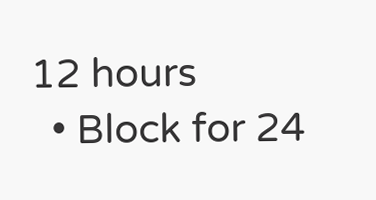12 hours
  • Block for 24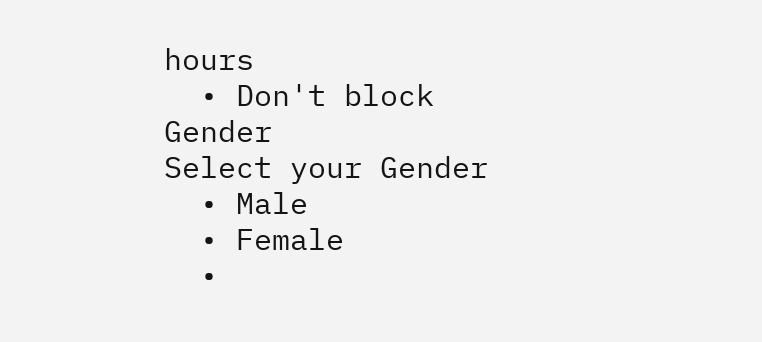hours
  • Don't block
Gender
Select your Gender
  • Male
  • Female
  •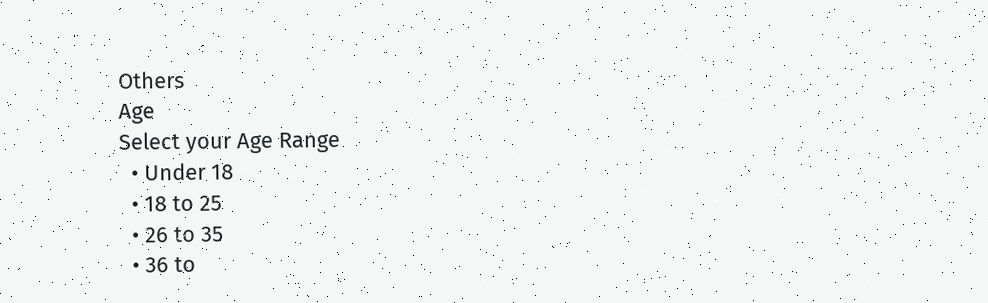Others
Age
Select your Age Range
  • Under 18
  • 18 to 25
  • 26 to 35
  • 36 to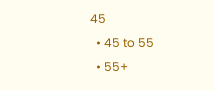45
  • 45 to 55
  • 55+